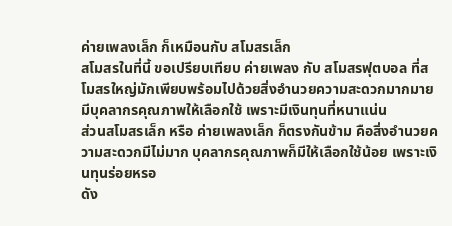ค่ายเพลงเล็ก ก็เหมือนกับ สโมสรเล็ก
สโมสรในที่นี้ ขอเปรียบเทียบ ค่ายเพลง กับ สโมสรฟุตบอล ที่สโมสรใหญ่มักเพียบพร้อมไปด้วยสิ่งอำนวยความสะดวกมากมาย มีบุคลากรคุณภาพให้เลือกใช้ เพราะมีเงินทุนที่หนาแน่น
ส่วนสโมสรเล็ก หรือ ค่ายเพลงเล็ก ก็ตรงกันข้าม คือสิ่งอำนวยความสะดวกมีไม่มาก บุคลากรคุณภาพก็มีให้เลือกใช้น้อย เพราะเงินทุนร่อยหรอ
ดัง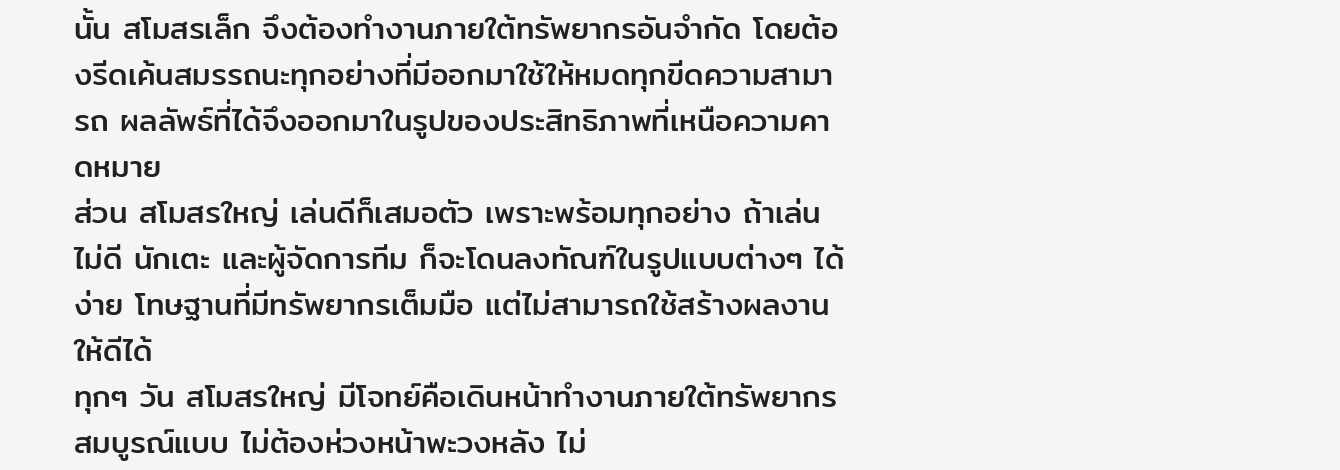นั้น สโมสรเล็ก จึงต้องทำงานภายใต้ทรัพยากรอันจำกัด โดยต้องรีดเค้นสมรรถนะทุกอย่างที่มีออกมาใช้ให้หมดทุกขีดความสามารถ ผลลัพธ์ที่ได้จึงออกมาในรูปของประสิทธิภาพที่เหนือความคาดหมาย
ส่วน สโมสรใหญ่ เล่นดีก็เสมอตัว เพราะพร้อมทุกอย่าง ถ้าเล่นไม่ดี นักเตะ และผู้จัดการทีม ก็จะโดนลงทัณฑ์ในรูปแบบต่างๆ ได้ง่าย โทษฐานที่มีทรัพยากรเต็มมือ แต่ไม่สามารถใช้สร้างผลงานให้ดีได้
ทุกๆ วัน สโมสรใหญ่ มีโจทย์คือเดินหน้าทำงานภายใต้ทรัพยากรสมบูรณ์แบบ ไม่ต้องห่วงหน้าพะวงหลัง ไม่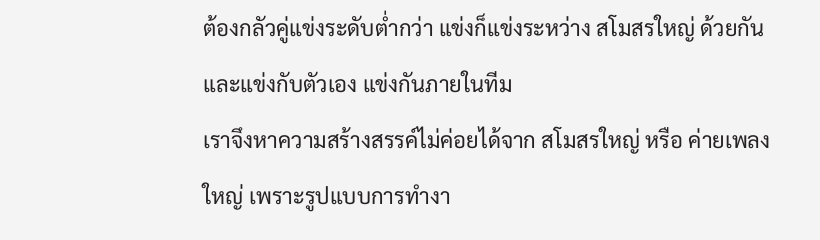ต้องกลัวคู่แข่งระดับต่ำกว่า แข่งก็แข่งระหว่าง สโมสรใหญ่ ด้วยกัน และแข่งกับตัวเอง แข่งกันภายในทีม
เราจึงหาความสร้างสรรค์ไม่ค่อยได้จาก สโมสรใหญ่ หรือ ค่ายเพลงใหญ่ เพราะรูปแบบการทำงา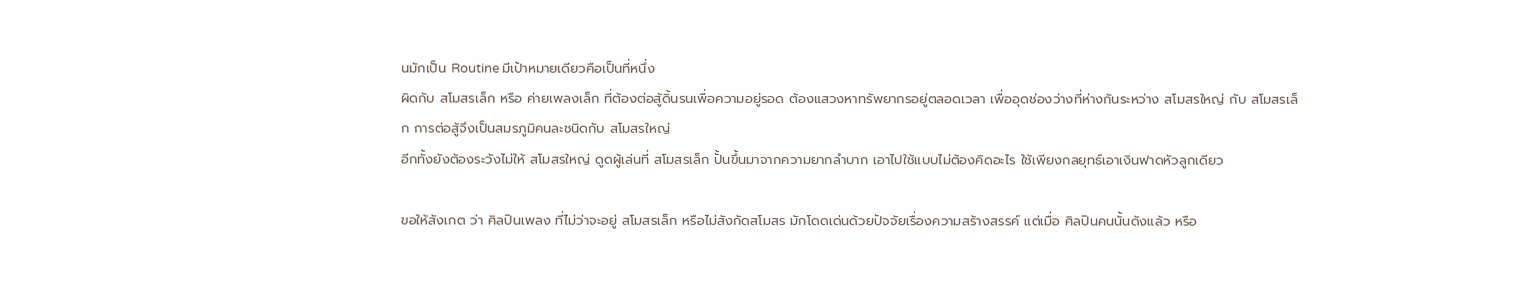นมักเป็น Routine มีเป้าหมายเดียวคือเป็นที่หนึ่ง
ผิดกับ สโมสรเล็ก หรือ ค่ายเพลงเล็ก ที่ต้องต่อสู้ดิ้นรนเพื่อความอยู่รอด ต้องแสวงหาทรัพยากรอยู่ตลอดเวลา เพื่ออุดช่องว่างที่ห่างกันระหว่าง สโมสรใหญ่ กับ สโมสรเล็ก การต่อสู้จึงเป็นสมรภูมิคนละชนิดกับ สโมสรใหญ่
อีกทั้งยังต้องระวังไม่ให้ สโมสรใหญ่ ดูดผู้เล่นที่ สโมสรเล็ก ปั้นขึ้นมาจากความยากลำบาก เอาไปใช้แบบไม่ต้องคิดอะไร ใช้เพียงกลยุทธ์เอาเงินฟาดหัวลูกเดียว

ขอให้สังเกต ว่า ศิลปินเพลง ที่ไม่ว่าจะอยู่ สโมสรเล็ก หรือไม่สังกัดสโมสร มักโดดเด่นด้วยปัจจัยเรื่องความสร้างสรรค์ แต่เมื่อ ศิลปินคนนั้นดังแล้ว หรือ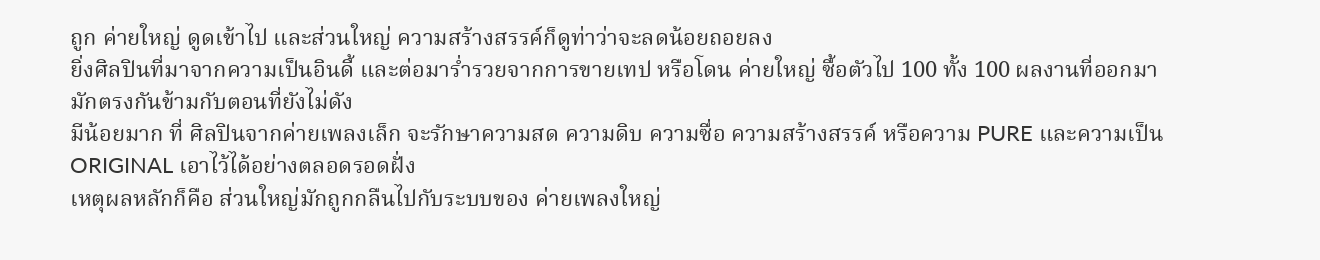ถูก ค่ายใหญ่ ดูดเข้าไป และส่วนใหญ่ ความสร้างสรรค์ก็ดูท่าว่าจะลดน้อยถอยลง
ยิ่งศิลปินที่มาจากความเป็นอินดี้ และต่อมาร่ำรวยจากการขายเทป หรือโดน ค่ายใหญ่ ซื้อตัวไป 100 ทั้ง 100 ผลงานที่ออกมามักตรงกันข้ามกับตอนที่ยังไม่ดัง
มีน้อยมาก ที่ ศิลปินจากค่ายเพลงเล็ก จะรักษาความสด ความดิบ ความซื่อ ความสร้างสรรค์ หรือความ PURE และความเป็น ORIGINAL เอาไว้ได้อย่างตลอดรอดฝั่ง
เหตุผลหลักก็คือ ส่วนใหญ่มักถูกกลืนไปกับระบบของ ค่ายเพลงใหญ่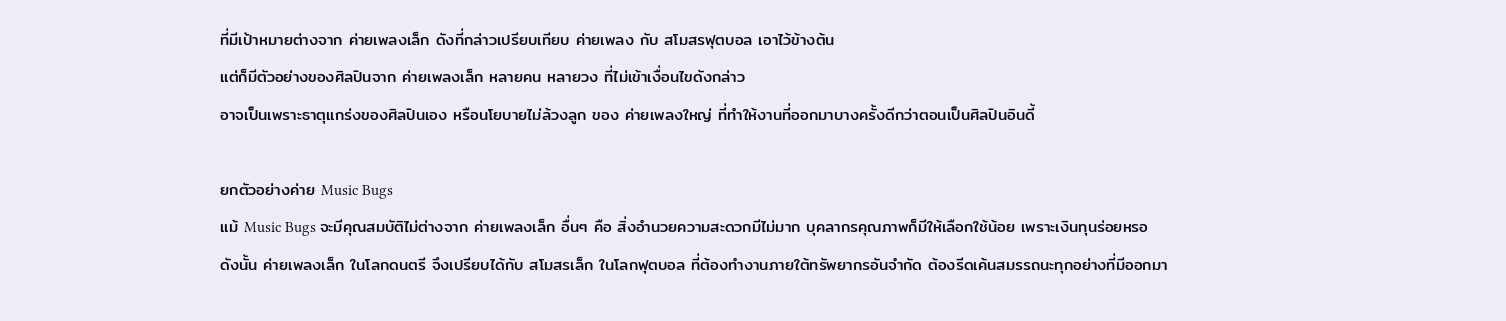ที่มีเป้าหมายต่างจาก ค่ายเพลงเล็ก ดังที่กล่าวเปรียบเทียบ ค่ายเพลง กับ สโมสรฟุตบอล เอาไว้ข้างต้น
แต่ก็มีตัวอย่างของศิลปินจาก ค่ายเพลงเล็ก หลายคน หลายวง ที่ไม่เข้าเงื่อนไขดังกล่าว
อาจเป็นเพราะธาตุแกร่งของศิลปินเอง หรือนโยบายไม่ล้วงลูก ของ ค่ายเพลงใหญ่ ที่ทำให้งานที่ออกมาบางครั้งดีกว่าตอนเป็นศิลปินอินดี้

ยกตัวอย่างค่าย Music Bugs
แม้ Music Bugs จะมีคุณสมบัติไม่ต่างจาก ค่ายเพลงเล็ก อื่นๆ คือ สิ่งอำนวยความสะดวกมีไม่มาก บุคลากรคุณภาพก็มีให้เลือกใช้น้อย เพราะเงินทุนร่อยหรอ
ดังนั้น ค่ายเพลงเล็ก ในโลกดนตรี จึงเปรียบได้กับ สโมสรเล็ก ในโลกฟุตบอล ที่ต้องทำงานภายใต้ทรัพยากรอันจำกัด ต้องรีดเค้นสมรรถนะทุกอย่างที่มีออกมา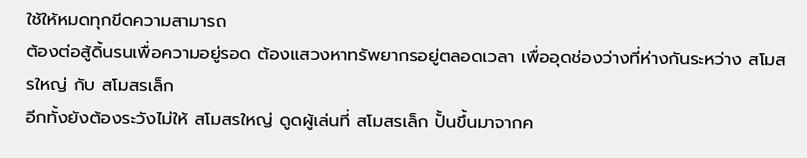ใช้ให้หมดทุกขีดความสามารถ
ต้องต่อสู้ดิ้นรนเพื่อความอยู่รอด ต้องแสวงหาทรัพยากรอยู่ตลอดเวลา เพื่ออุดช่องว่างที่ห่างกันระหว่าง สโมสรใหญ่ กับ สโมสรเล็ก
อีกทั้งยังต้องระวังไม่ให้ สโมสรใหญ่ ดูดผู้เล่นที่ สโมสรเล็ก ปั้นขึ้นมาจากค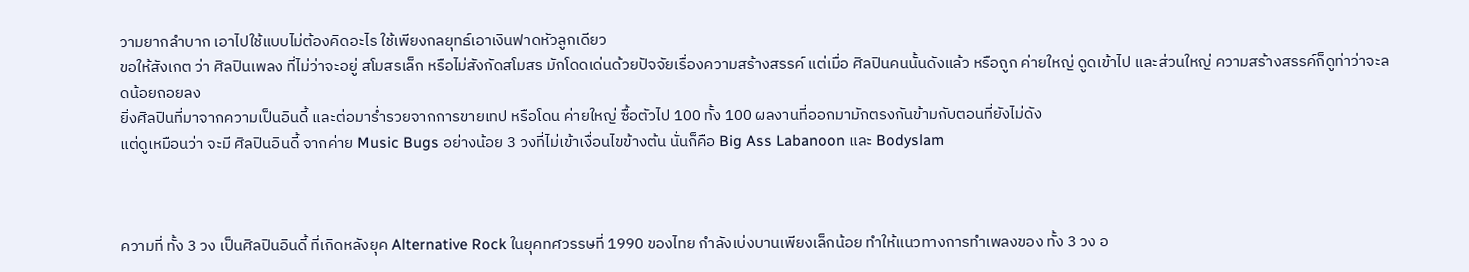วามยากลำบาก เอาไปใช้แบบไม่ต้องคิดอะไร ใช้เพียงกลยุทธ์เอาเงินฟาดหัวลูกเดียว
ขอให้สังเกต ว่า ศิลปินเพลง ที่ไม่ว่าจะอยู่ สโมสรเล็ก หรือไม่สังกัดสโมสร มักโดดเด่นด้วยปัจจัยเรื่องความสร้างสรรค์ แต่เมื่อ ศิลปินคนนั้นดังแล้ว หรือถูก ค่ายใหญ่ ดูดเข้าไป และส่วนใหญ่ ความสร้างสรรค์ก็ดูท่าว่าจะลดน้อยถอยลง
ยิ่งศิลปินที่มาจากความเป็นอินดี้ และต่อมาร่ำรวยจากการขายเทป หรือโดน ค่ายใหญ่ ซื้อตัวไป 100 ทั้ง 100 ผลงานที่ออกมามักตรงกันข้ามกับตอนที่ยังไม่ดัง
แต่ดูเหมือนว่า จะมี ศิลปินอินดี้ จากค่าย Music Bugs อย่างน้อย 3 วงที่ไม่เข้าเงื่อนไขข้างต้น นั่นก็คือ Big Ass Labanoon และ Bodyslam



ความที่ ทั้ง 3 วง เป็นศิลปินอินดี้ ที่เกิดหลังยุค Alternative Rock ในยุคทศวรรษที่ 1990 ของไทย กำลังเบ่งบานเพียงเล็กน้อย ทำให้แนวทางการทำเพลงของ ทั้ง 3 วง อ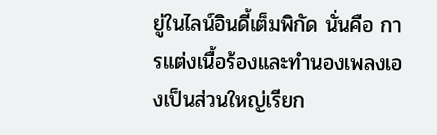ยู่ในไลน์อินดี้เต็มพิกัด นั่นคือ การแต่งเนื้อร้องและทำนองเพลงเองเป็นส่วนใหญ่เรียก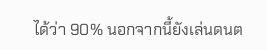ได้ว่า 90% นอกจากนี้ยังเล่นดนต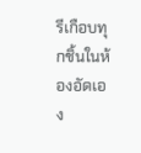รีเกือบทุกชิ้นในห้องอัดเอง